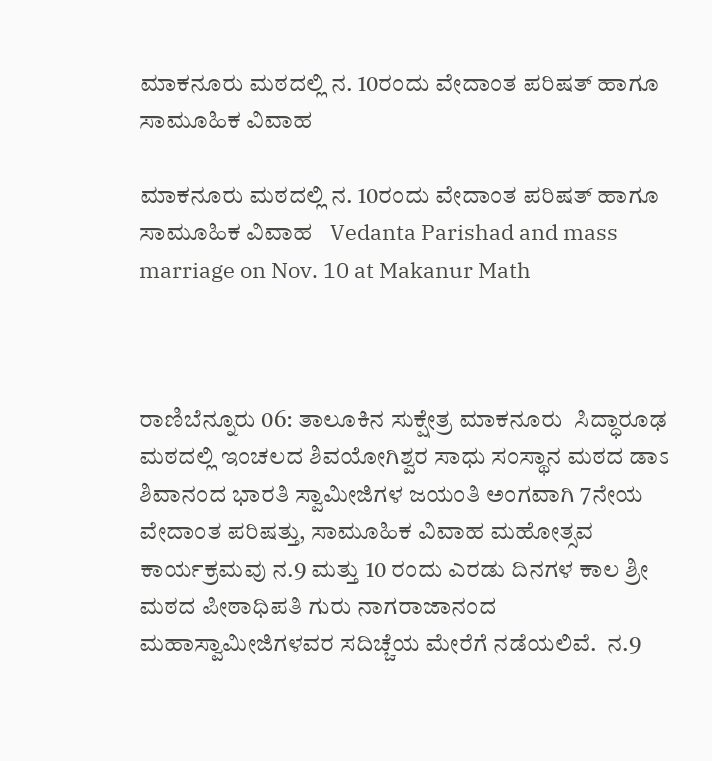ಮಾಕನೂರು ಮಠದಲ್ಲಿ ನ. 10ರಂದು ವೇದಾಂತ ಪರಿಷತ್ ಹಾಗೂ ಸಾಮೂಹಿಕ ವಿವಾಹ

ಮಾಕನೂರು ಮಠದಲ್ಲಿ ನ. 10ರಂದು ವೇದಾಂತ ಪರಿಷತ್ ಹಾಗೂ ಸಾಮೂಹಿಕ ವಿವಾಹ   Vedanta Parishad and mass marriage on Nov. 10 at Makanur Math



ರಾಣಿಬೆನ್ನೂರು 06: ತಾಲೂಕಿನ ಸುಕ್ಷೇತ್ರ ಮಾಕನೂರು  ಸಿದ್ಧಾರೂಢ ಮಠದಲ್ಲಿ ಇಂಚಲದ ಶಿವಯೋಗಿಶ್ವರ ಸಾಧು ಸಂಸ್ಥಾನ ಮಠದ ಡಾಽ ಶಿವಾನಂದ ಭಾರತಿ ಸ್ವಾಮೀಜಿಗಳ ಜಯಂತಿ ಅಂಗವಾಗಿ 7ನೇಯ ವೇದಾಂತ ಪರಿಷತ್ತು, ಸಾಮೂಹಿಕ ವಿವಾಹ ಮಹೋತ್ಸವ ಕಾರ್ಯಕ್ರಮವು ನ.9 ಮತ್ತು 10 ರಂದು ಎರಡು ದಿನಗಳ ಕಾಲ ಶ್ರೀ ಮಠದ ಪೀಠಾಧಿಪತಿ ಗುರು ನಾಗರಾಜಾನಂದ ಮಹಾಸ್ವಾಮೀಜಿಗಳವರ ಸದಿಚ್ಚೆಯ ಮೇರೆಗೆ ನಡೆಯಲಿವೆ.  ನ.9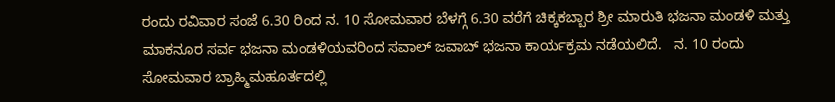ರಂದು ರವಿವಾರ ಸಂಜೆ 6.30 ರಿಂದ ನ. 10 ಸೋಮವಾರ ಬೆಳಗ್ಗೆ 6.30 ವರೆಗೆ ಚಿಕ್ಕಕಬ್ಬಾರ ಶ್ರೀ ಮಾರುತಿ ಭಜನಾ ಮಂಡಳಿ ಮತ್ತು ಮಾಕನೂರ ಸರ್ವ ಭಜನಾ ಮಂಡಳಿಯವರಿಂದ ಸವಾಲ್ ಜವಾಬ್ ಭಜನಾ ಕಾರ್ಯಕ್ರಮ ನಡೆಯಲಿದೆ.   ನ. 10 ರಂದು ಸೋಮವಾರ ಬ್ರಾಹ್ಮಿಮಹೂರ್ತದಲ್ಲಿ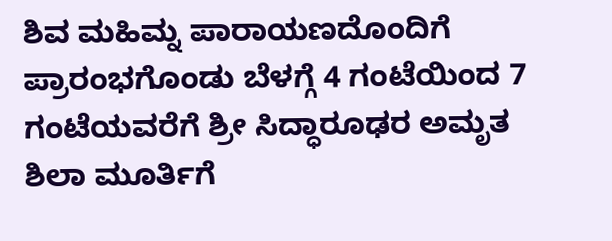ಶಿವ ಮಹಿಮ್ನ ಪಾರಾಯಣದೊಂದಿಗೆ ಪ್ರಾರಂಭಗೊಂಡು ಬೆಳಗ್ಗೆ 4 ಗಂಟೆಯಿಂದ 7 ಗಂಟೆಯವರೆಗೆ ಶ್ರೀ ಸಿದ್ಧಾರೂಢರ ಅಮೃತ ಶಿಲಾ ಮೂರ್ತಿಗೆ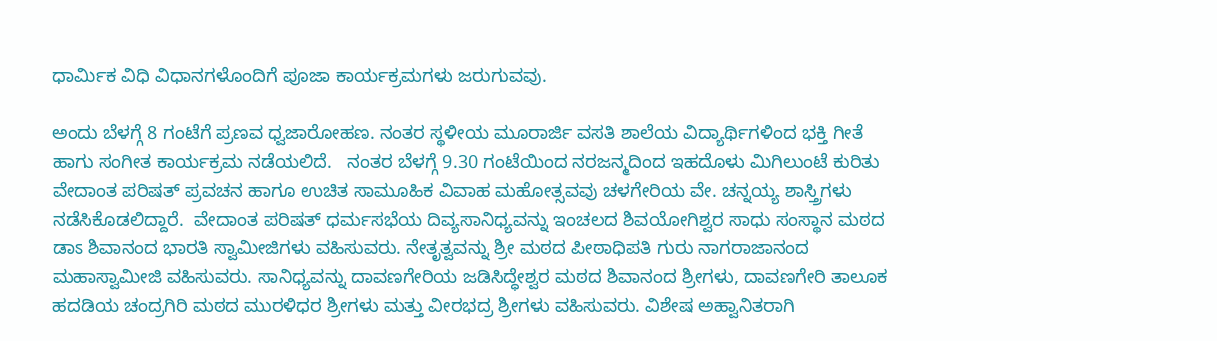ಧಾರ್ಮಿಕ ವಿಧಿ ವಿಧಾನಗಳೊಂದಿಗೆ ಪೂಜಾ ಕಾರ್ಯಕ್ರಮಗಳು ಜರುಗುವವು.

ಅಂದು ಬೆಳಗ್ಗೆ 8 ಗಂಟೆಗೆ ಪ್ರಣವ ಧ್ವಜಾರೋಹಣ. ನಂತರ ಸ್ಥಳೀಯ ಮೂರಾರ್ಜಿ ವಸತಿ ಶಾಲೆಯ ವಿದ್ಯಾರ್ಥಿಗಳಿಂದ ಭಕ್ತಿ ಗೀತೆ ಹಾಗು ಸಂಗೀತ ಕಾರ್ಯಕ್ರಮ ನಡೆಯಲಿದೆ.   ನಂತರ ಬೆಳಗ್ಗೆ 9.30 ಗಂಟೆಯಿಂದ ನರಜನ್ಮದಿಂದ ಇಹದೊಳು ಮಿಗಿಲುಂಟೆ ಕುರಿತು ವೇದಾಂತ ಪರಿಷತ್ ಪ್ರವಚನ ಹಾಗೂ ಉಚಿತ ಸಾಮೂಹಿಕ ವಿವಾಹ ಮಹೋತ್ಸವವು ಚಳಗೇರಿಯ ವೇ. ಚನ್ನಯ್ಯ ಶಾಸ್ತ್ರಿಗಳು ನಡೆಸಿಕೊಡಲಿದ್ದಾರೆ.  ವೇದಾಂತ ಪರಿಷತ್ ಧರ್ಮಸಭೆಯ ದಿವ್ಯಸಾನಿಧ್ಯವನ್ನು ಇಂಚಲದ ಶಿವಯೋಗಿಶ್ವರ ಸಾಧು ಸಂಸ್ಥಾನ ಮಠದ ಡಾಽ ಶಿವಾನಂದ ಭಾರತಿ ಸ್ವಾಮೀಜಿಗಳು ವಹಿಸುವರು. ನೇತೃತ್ವವನ್ನು ಶ್ರೀ ಮಠದ ಪೀಠಾಧಿಪತಿ ಗುರು ನಾಗರಾಜಾನಂದ ಮಹಾಸ್ವಾಮೀಜಿ ವಹಿಸುವರು. ಸಾನಿಧ್ಯವನ್ನು ದಾವಣಗೇರಿಯ ಜಡಿಸಿದ್ಧೇಶ್ವರ ಮಠದ ಶಿವಾನಂದ ಶ್ರೀಗಳು, ದಾವಣಗೇರಿ ತಾಲೂಕ ಹದಡಿಯ ಚಂದ್ರಗಿರಿ ಮಠದ ಮುರಳಿಧರ ಶ್ರೀಗಳು ಮತ್ತು ವೀರಭದ್ರ ಶ್ರೀಗಳು ವಹಿಸುವರು. ವಿಶೇಷ ಅಹ್ವಾನಿತರಾಗಿ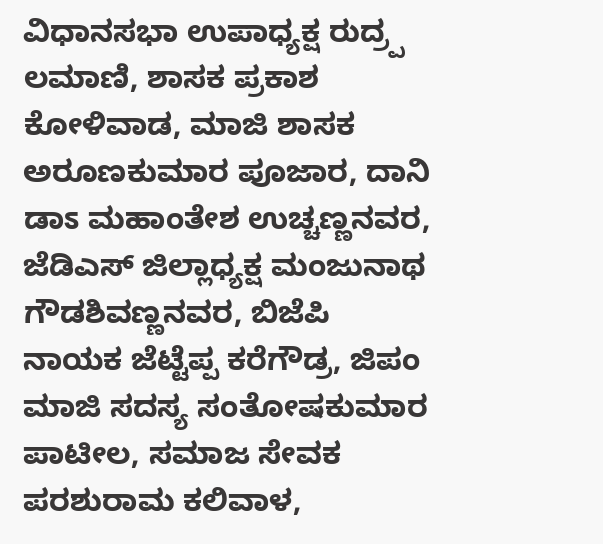ವಿಧಾನಸಭಾ ಉಪಾಧ್ಯಕ್ಷ ರುದ್ರ‍್ಪ ಲಮಾಣಿ, ಶಾಸಕ ಪ್ರಕಾಶ ಕೋಳಿವಾಡ, ಮಾಜಿ ಶಾಸಕ ಅರೂಣಕುಮಾರ ಪೂಜಾರ, ದಾನಿ ಡಾಽ ಮಹಾಂತೇಶ ಉಚ್ಚಣ್ಣನವರ, ಜೆಡಿಎಸ್ ಜಿಲ್ಲಾಧ್ಯಕ್ಷ ಮಂಜುನಾಥ ಗೌಡಶಿವಣ್ಣನವರ, ಬಿಜೆಪಿ ನಾಯಕ ಜೆಟ್ಟೆಪ್ಪ ಕರೆಗೌಡ್ರ, ಜಿಪಂ ಮಾಜಿ ಸದಸ್ಯ ಸಂತೋಷಕುಮಾರ ಪಾಟೀಲ, ಸಮಾಜ ಸೇವಕ ಪರಶುರಾಮ ಕಲಿವಾಳ,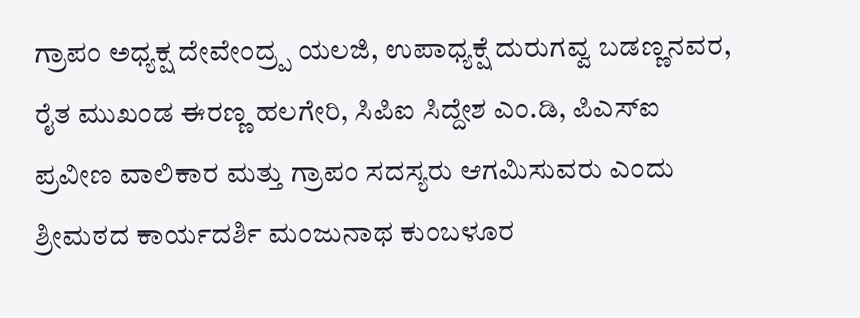ಗ್ರಾಪಂ ಅಧ್ಯಕ್ಷ ದೇವೇಂದ್ರ‍್ಪ ಯಲಜಿ, ಉಪಾಧ್ಯಕ್ಷೆ ದುರುಗವ್ವ ಬಡಣ್ಣನವರ, ರೈತ ಮುಖಂಡ ಈರಣ್ಣ ಹಲಗೇರಿ, ಸಿಪಿಐ ಸಿದ್ದೇಶ ಎಂ.ಡಿ, ಪಿಎಸ್‌ಐ ಪ್ರವೀಣ ವಾಲಿಕಾರ ಮತ್ತು ಗ್ರಾಪಂ ಸದಸ್ಯರು ಆಗಮಿಸುವರು ಎಂದು ಶ್ರೀಮಠದ ಕಾರ್ಯದರ್ಶಿ ಮಂಜುನಾಥ ಕುಂಬಳೂರ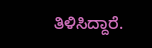ತಿಳಿಸಿದ್ದಾರೆ.